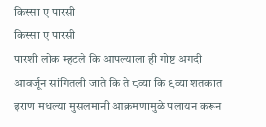किस्सा ए पारसी
किस्सा ए पारसी
पारशी लोक म्हटले कि आपल्याला ही गोष्ट अगदी आवर्जून सांगितली जाते कि ते ८व्या कि ९व्या शतकात इराण मधल्या मुसलमानी आक्रमणामुळे पलायन करून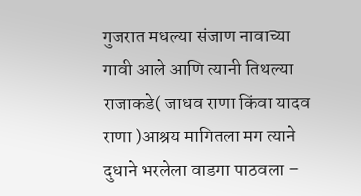गुजरात मधल्या संजाण नावाच्या गावी आले आणि त्यानी तिथल्या राजाकडे( जाधव राणा किंवा यादव राणा )आश्रय मागितला मग त्याने दुधाने भरलेला वाडगा पाठवला –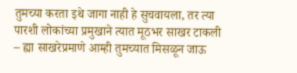तुमच्या करता इथे जागा नाही हे सुचवायला, तर त्या पारशी लोकांच्या प्रमुखाने त्यात मूठभर साखर टाकली – ह्या साखरेप्रमाणे आम्ही तुमच्यात मिसळून जाऊ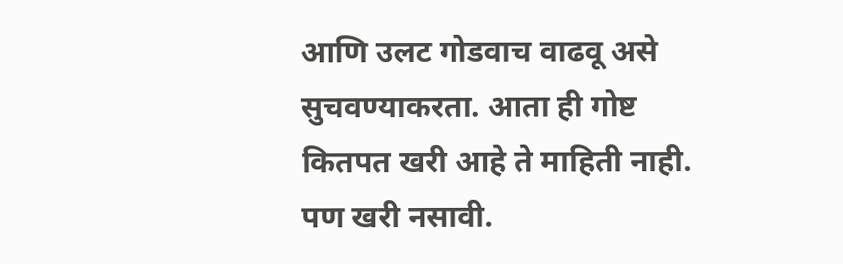आणि उलट गोडवाच वाढवू असे सुचवण्याकरता. आता ही गोष्ट कितपत खरी आहे ते माहिती नाही. पण खरी नसावी.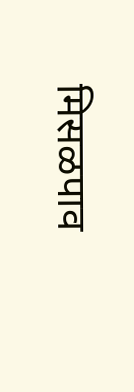मिसळपाव